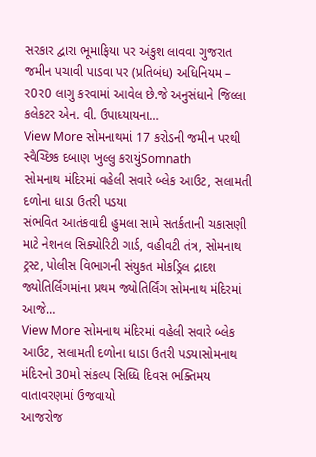સરકાર દ્વારા ભૂમાફિયા પર અંકુશ લાવવા ગુજરાત જમીન પચાવી પાડવા પર (પ્રતિબંધ) અધિનિયમ – ર0ર0 લાગુ કરવામાં આવેલ છે.જે અનુસંધાને જિલ્લા કલેકટર એન. વી. ઉપાધ્યાયના…
View More સોમનાથમાં 17 કરોડની જમીન પરથી સ્વૈચ્છિક દબાણ ખુલ્લુ કરાયુંSomnath
સોમનાથ મંદિરમાં વહેલી સવારે બ્લેક આઉટ, સલામતી દળોના ધાડા ઉતરી પડયા
સંભવિત આતંકવાદી હુમલા સામે સતર્કતાની ચકાસણી માટે નેશનલ સિક્યોરિટી ગાર્ડ, વહીવટી તંત્ર, સોમનાથ ટ્રસ્ટ, પોલીસ વિભાગની સંયુકત મોકડ્રિલ દ્રાદશ જ્યોતિર્લિંગમાંના પ્રથમ જ્યોતિર્લિંગ સોમનાથ મંદિરમાં આજે…
View More સોમનાથ મંદિરમાં વહેલી સવારે બ્લેક આઉટ, સલામતી દળોના ધાડા ઉતરી પડયાસોમનાથ મંદિરનો 30મો સંકલ્પ સિધ્ધિ દિવસ ભક્તિમય વાતાવરણમાં ઉજવાયો
આજરોજ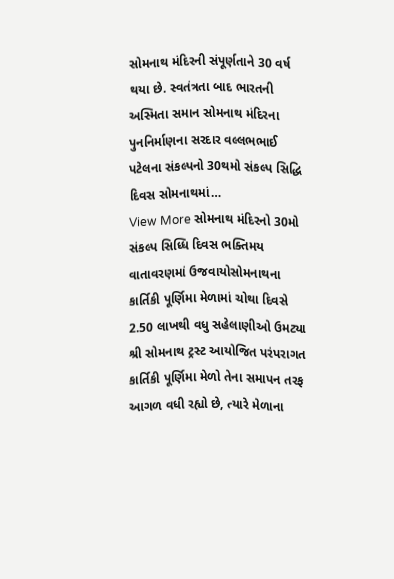સોમનાથ મંદિરની સંપૂર્ણતાને 30 વર્ષ થયા છે. સ્વતંત્રતા બાદ ભારતની અસ્મિતા સમાન સોમનાથ મંદિરના પુનનિર્માણના સરદાર વલ્લભભાઈ પટેલના સંકલ્પનો 30થમો સંકલ્પ સિદ્ધિ દિવસ સોમનાથમાં…
View More સોમનાથ મંદિરનો 30મો સંકલ્પ સિધ્ધિ દિવસ ભક્તિમય વાતાવરણમાં ઉજવાયોસોમનાથના કાર્તિકી પૂર્ણિમા મેળામાં ચોથા દિવસે 2.50 લાખથી વધુ સહેલાણીઓ ઉમટ્યા
શ્રી સોમનાથ ટ્રસ્ટ આયોજિત પરંપરાગત કાર્તિકી પૂર્ણિમા મેળો તેના સમાપન તરફ આગળ વધી રહ્યો છે, ત્યારે મેળાના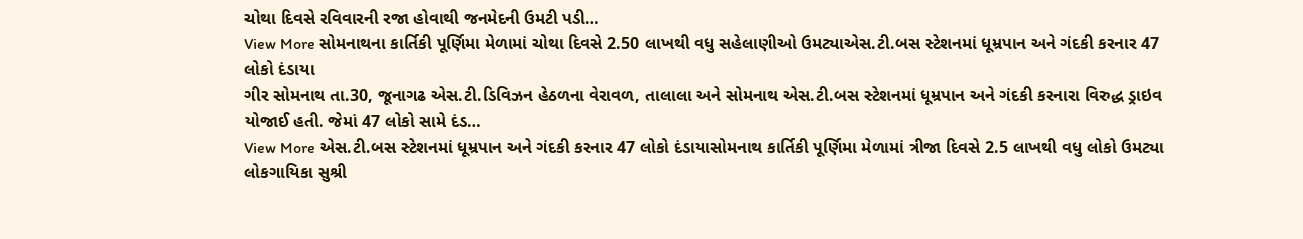ચોથા દિવસે રવિવારની રજા હોવાથી જનમેદની ઉમટી પડી…
View More સોમનાથના કાર્તિકી પૂર્ણિમા મેળામાં ચોથા દિવસે 2.50 લાખથી વધુ સહેલાણીઓ ઉમટ્યાએસ.ટી.બસ સ્ટેશનમાં ધૂમ્રપાન અને ગંદકી કરનાર 47 લોકો દંડાયા
ગીર સોમનાથ તા.30, જૂનાગઢ એસ.ટી.ડિવિઝન હેઠળના વેરાવળ, તાલાલા અને સોમનાથ એસ.ટી.બસ સ્ટેશનમાં ધૂમ્રપાન અને ગંદકી કરનારા વિરુદ્ધ ડ્રાઇવ યોજાઈ હતી. જેમાં 47 લોકો સામે દંડ…
View More એસ.ટી.બસ સ્ટેશનમાં ધૂમ્રપાન અને ગંદકી કરનાર 47 લોકો દંડાયાસોમનાથ કાર્તિકી પૂર્ણિમા મેળામાં ત્રીજા દિવસે 2.5 લાખથી વધુ લોકો ઉમટ્યા
લોકગાયિકા સુશ્રી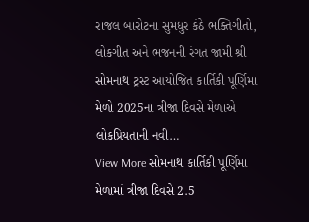રાજલ બારોટના સુમધુર કંઠે ભક્તિગીતો, લોકગીત અને ભજનની રંગત જામી શ્રી સોમનાથ ટ્રસ્ટ આયોજિત કાર્તિકી પૂર્ણિમા મેળો 2025ના ત્રીજા દિવસે મેળાએ લોકપ્રિયતાની નવી…
View More સોમનાથ કાર્તિકી પૂર્ણિમા મેળામાં ત્રીજા દિવસે 2.5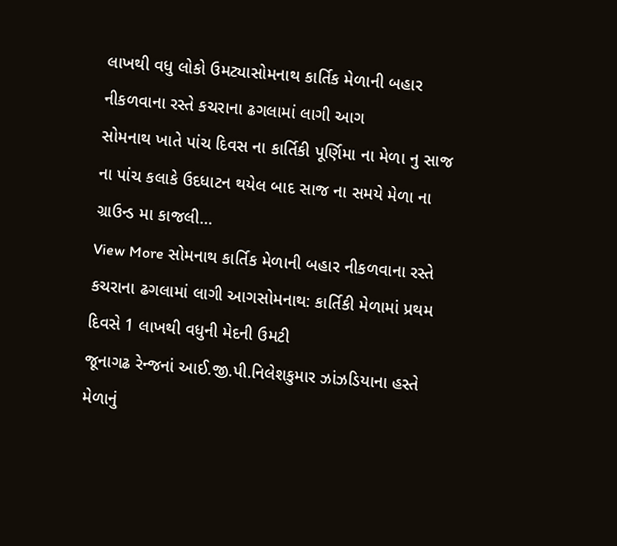લાખથી વધુ લોકો ઉમટ્યાસોમનાથ કાર્તિક મેળાની બહાર નીકળવાના રસ્તે કચરાના ઢગલામાં લાગી આગ
સોમનાથ ખાતે પાંચ દિવસ ના કાર્તિકી પૂર્ણિમા ના મેળા નુ સાજ ના પાંચ કલાકે ઉદધાટન થયેલ બાદ સાજ ના સમયે મેળા ના ગ્રાઉન્ડ મા કાજલી…
View More સોમનાથ કાર્તિક મેળાની બહાર નીકળવાના રસ્તે કચરાના ઢગલામાં લાગી આગસોમનાથ: કાર્તિકી મેળામાં પ્રથમ દિવસે 1 લાખથી વધુની મેદની ઉમટી
જૂનાગઢ રેન્જનાં આઈ.જી.પી.નિલેશકુમાર ઝાંઝડિયાના હસ્તે મેળાનું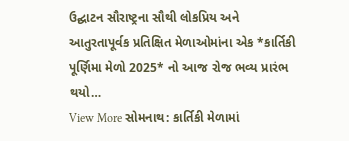ઉદ્ઘાટન સૌરાષ્ટ્રના સૌથી લોકપ્રિય અને આતુરતાપૂર્વક પ્રતિક્ષિત મેળાઓમાંના એક *કાર્તિકી પૂર્ણિમા મેળો 2025* નો આજ રોજ ભવ્ય પ્રારંભ થયો…
View More સોમનાથ: કાર્તિકી મેળામાં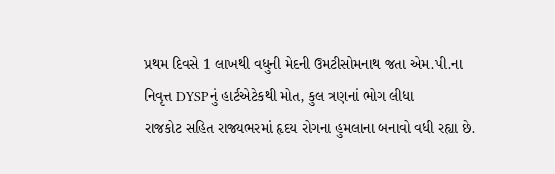પ્રથમ દિવસે 1 લાખથી વધુની મેદની ઉમટીસોમનાથ જતા એમ.પી.ના નિવૃત્ત DYSPનું હાર્ટએટેકથી મોત, કુલ ત્રણનાં ભોગ લીધા
રાજકોટ સહિત રાજ્યભરમાં હૃદય રોગના હુમલાના બનાવો વધી રહ્યા છે.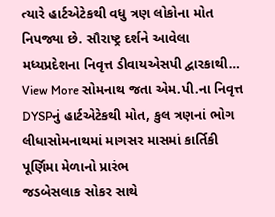ત્યારે હાર્ટએટેકથી વધુ ત્રણ લોકોના મોત નિપજ્યા છે. સૌરાષ્ટ્ર દર્શને આવેલા મધ્યપ્રદેશના નિવૃત્ત ડીવાયએસપી દ્વારકાથી…
View More સોમનાથ જતા એમ.પી.ના નિવૃત્ત DYSPનું હાર્ટએટેકથી મોત, કુલ ત્રણનાં ભોગ લીધાસોમનાથમાં માગસર માસમાં કાર્તિકી પૂર્ણિમા મેળાનો પ્રારંભ
જડબેસલાક સોકર સાથે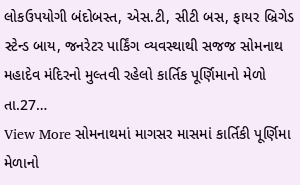લોકઉપયોગી બંદોબસ્ત, એસ.ટી, સીટી બસ, ફાયર બ્રિગેડ સ્ટેન્ડ બાય, જનરેટર પાર્કિંગ વ્યવસ્થાથી સજજ સોમનાથ મહાદેવ મંદિરનો મુલ્તવી રહેલો કાર્તિક પૂર્ણિમાનો મેળો તા.27…
View More સોમનાથમાં માગસર માસમાં કાર્તિકી પૂર્ણિમા મેળાનો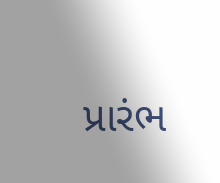પ્રારંભ